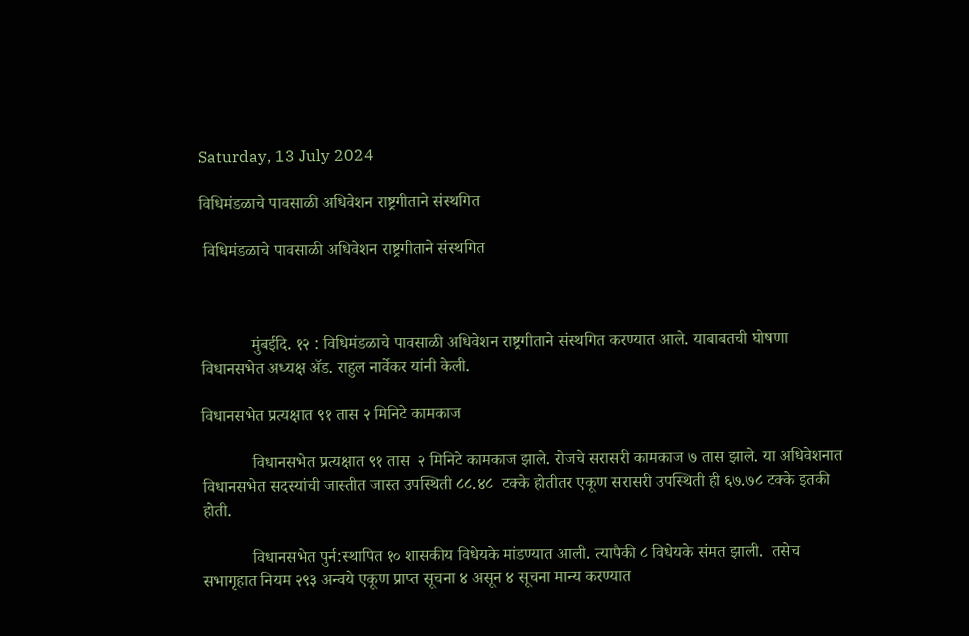Saturday, 13 July 2024

विधिमंडळाचे पावसाळी अधिवेशन राष्ट्रगीताने संस्थगित

 विधिमंडळाचे पावसाळी अधिवेशन राष्ट्रगीताने संस्थगित



            मुंबईदि. १२ : विधिमंडळाचे पावसाळी अधिवेशन राष्ट्रगीताने संस्थगित करण्यात आले. याबाबतची घोषणा  विधानसभेत अध्यक्ष ॲड. राहुल नार्वेकर यांनी केली.

विधानसभेत प्रत्यक्षात ९१ तास २ मिनिटे कामकाज

            विधानसभेत प्रत्यक्षात ९१ तास  २ मिनिटे कामकाज झाले. रोजचे सरासरी कामकाज ७ तास झाले. या अधिवेशनात विधानसभेत सदस्यांची जास्तीत जास्त उपस्थिती ८८.४८  टक्के होतीतर एकूण सरासरी उपस्थिती ही ६७.७८ टक्के इतकी होती.

            विधानसभेत पुर्न:स्थापित १० शासकीय विधेयके मांडण्यात आली. त्यापैकी ८ विधेयके संमत झाली.  तसेच सभागृहात नियम २९३ अन्वये एकूण प्राप्त सूचना ४ असून ४ सूचना मान्य करण्यात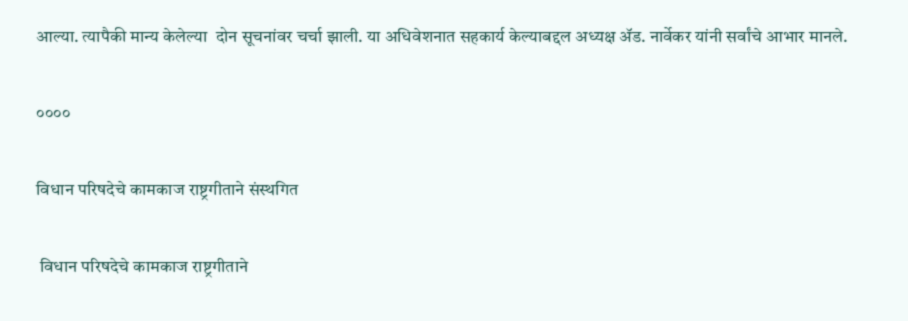आल्या. त्यापैकी मान्य केलेल्या  दोन सूचनांवर चर्चा झाली. या अधिवेशनात सहकार्य केल्याबद्दल अध्यक्ष ॲड. नार्वेकर यांनी सर्वांचे आभार मानले.

००००

विधान परिषदेचे कामकाज राष्ट्रगीताने संस्थगित

 विधान परिषदेचे कामकाज राष्ट्रगीताने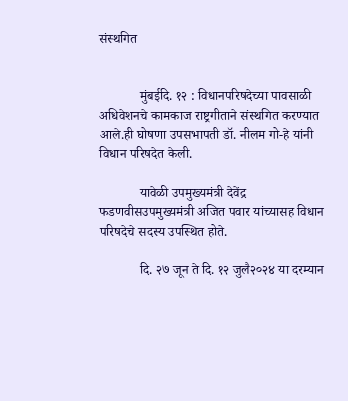संस्थगित


            मुंबईदि. १२ : विधानपरिषदेच्या पावसाळी अधिवेशनचे कामकाज राष्ट्रगीताने संस्थगित करण्यात आले.ही घोषणा उपसभापती डॉ. नीलम गो-हे यांनी विधान परिषदेत केली.

            यावेळी उपमुख्यमंत्री देवेंद्र फडणवीसउपमुख्यमंत्री अजित पवार यांच्यासह विधान परिषदेचे सदस्य उपस्थित होते.

            दि. २७ जून ते दि. १२ जुलै२०२४ या दरम्यान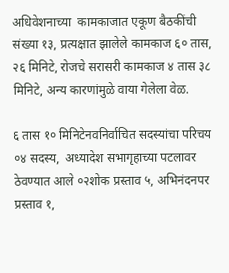अधिवेशनाच्या  कामकाजात एकूण बैठकींची संख्या १३, प्रत्यक्षात झालेले कामकाज ६० तास, २६ मिनिटे, रोजचे सरासरी कामकाज ४ तास ३८ मिनिटे, अन्य कारणांमुळे वाया गेलेला वेळ.

६ तास १० मिनिटेनवनिर्वाचित सदस्यांचा परिचय  ०४ सदस्य,  अध्यादेश सभागृहाच्या पटलावर ठेवण्यात आले ०२शोक प्रस्ताव ५, अभिनंदनपर प्रस्ताव १,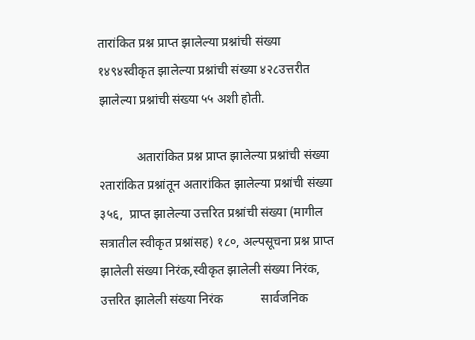तारांकित प्रश्न प्राप्त झालेल्या प्रश्नांची संख्या १४९४स्वीकृत झालेल्या प्रश्नांची संख्या ४२८उत्तरीत झालेल्या प्रश्नांची संख्या ५५ अशी होती.

            अतारांकित प्रश्न प्राप्त झालेल्या प्रश्नांची संख्या २तारांकित प्रश्नांतून अतारांकित झालेल्या प्रश्नांची संख्या  ३५६,  प्राप्त झालेल्या उत्तरित प्रश्नांची संख्या (मागील सत्रातील स्वीकृत प्रश्नांसह) १८०, अल्पसूचना प्रश्न प्राप्त झालेली संख्या निरंक,स्वीकृत झालेली संख्या निरंक, उत्तरित झालेली संख्या निरंक            सार्वजनिक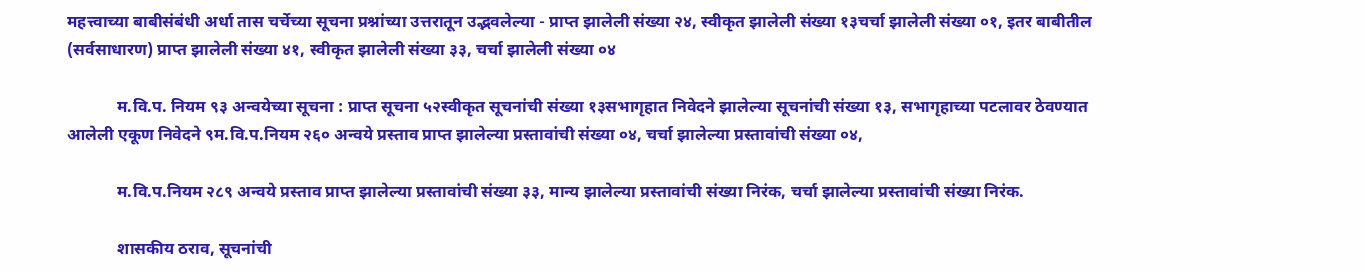महत्त्वाच्या बाबीसंबंधी अर्धा तास चर्चेच्या सूचना प्रश्नांच्या उत्तरातून उद्भवलेल्या - प्राप्त झालेली संख्या २४, स्वीकृत झालेली संख्या १३चर्चा झालेली संख्या ०१, इतर बाबीतील (सर्वसाधारण) प्राप्त झालेली संख्या ४१, स्वीकृत झालेली संख्या ३३, चर्चा झालेली संख्या ०४

            म.वि.प. नियम ९३ अन्वयेच्या सूचना : प्राप्त सूचना ५२स्वीकृत सूचनांची संख्या १३सभागृहात निवेदने झालेल्या सूचनांची संख्या १३, सभागृहाच्या पटलावर ठेवण्यात आलेली एकूण निवेदने ९म.वि.प.नियम २६० अन्वये प्रस्ताव प्राप्त झालेल्या प्रस्तावांची संख्या ०४, चर्चा झालेल्या प्रस्तावांची संख्या ०४,

            म.वि.प.नियम २८९ अन्वये प्रस्ताव प्राप्त झालेल्या प्रस्तावांची संख्या ३३, मान्य झालेल्या प्रस्तावांची संख्या निरंक, चर्चा झालेल्या प्रस्तावांची संख्या निरंक.

            शासकीय ठराव, सूचनांची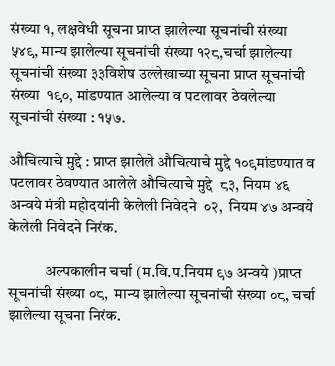संख्या १, लक्षवेधी सूचना प्राप्त झालेल्या सूचनांची संख्या ५४९, मान्य झालेल्या सूचनांची संख्या १२८,चर्चा झालेल्या सूचनांची संख्या ३३विशेष उल्लेखाच्या सूचना प्राप्त सूचनांची संख्या  १९०, मांडण्यात आलेल्या व पटलावर ठेवलेल्या सूचनांची संख्या : १५७.

औचित्याचे मुद्दे : प्राप्त झालेले औचित्याचे मुद्दे १०९मांडण्यात व पटलावर ठेवण्यात आलेले औचित्याचे मुद्दे  ८३, नियम ४६ अन्वये मंत्री महोदयांनी केलेली निवेदने  ०२,  नियम ४७ अन्वये केलेली निवेदने निरंक.

            अल्पकालीन चर्चा (म.वि.प.नियम ९७ अन्वये )प्राप्त सूचनांची संख्या ०८,  मान्य झालेल्या सूचनांची संख्या ०८, चर्चा झालेल्या सूचना निरंक.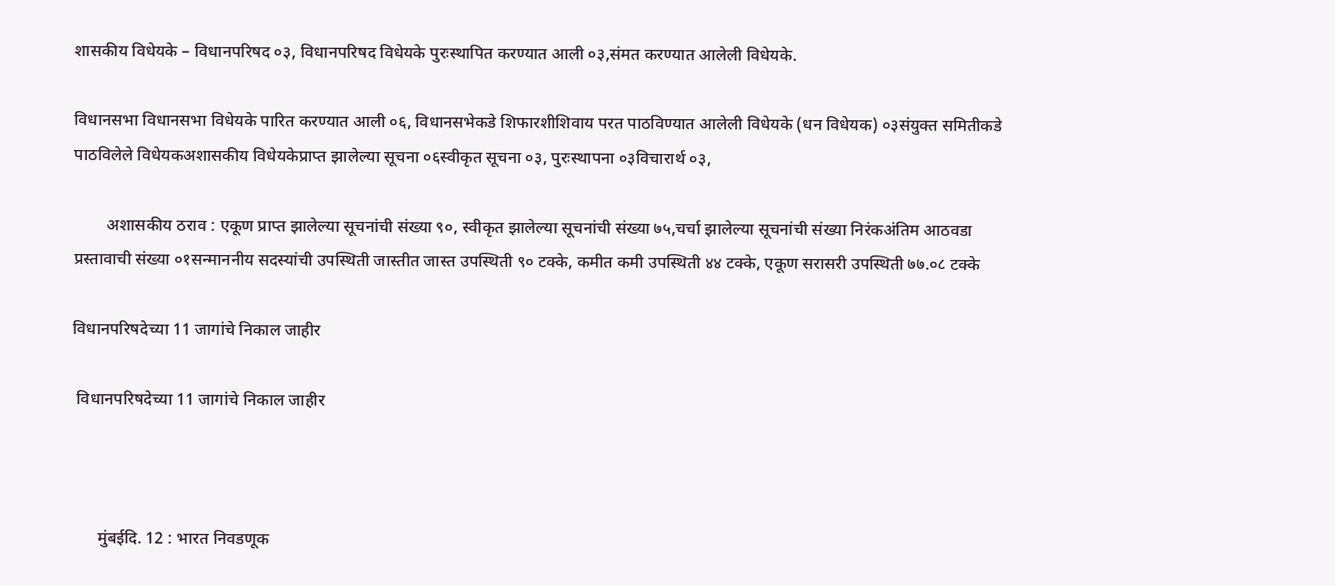शासकीय विधेयके – विधानपरिषद ०३, विधानपरिषद विधेयके पुरःस्थापित करण्यात आली ०३,संमत करण्यात आलेली विधेयके.

विधानसभा विधानसभा विधेयके पारित करण्यात आली ०६, विधानसभेकडे शिफारशीशिवाय परत पाठविण्यात आलेली विधेयके (धन विधेयक) ०३संयुक्त समितीकडे पाठविलेले विधेयकअशासकीय विधेयकेप्राप्त झालेल्या सूचना ०६स्वीकृत सूचना ०३, पुरःस्थापना ०३विचारार्थ ०३,

        अशासकीय ठराव : एकूण प्राप्त झालेल्या सूचनांची संख्या ९०, स्वीकृत झालेल्या सूचनांची संख्या ७५,चर्चा झालेल्या सूचनांची संख्या निरंकअंतिम आठवडा प्रस्तावाची संख्या ०१सन्माननीय सदस्यांची उपस्थिती जास्तीत जास्त उपस्थिती ९० टक्के, कमीत कमी उपस्थिती ४४ टक्के, एकूण सरासरी उपस्थिती ७७.०८ टक्के

विधानपरिषदेच्या 11 जागांचे निकाल जाहीर

 विधानपरिषदेच्या 11 जागांचे निकाल जाहीर



      मुंबईदि. 12 : भारत निवडणूक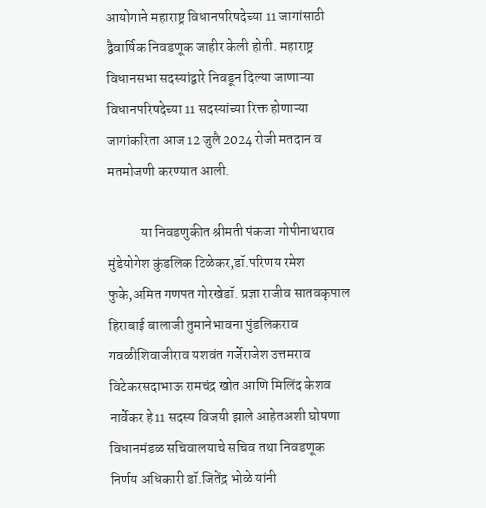आयोगाने महाराष्ट्र विधानपरिषदेच्या 11 जागांसाठी द्वैवार्षिक निवडणूक जाहीर केली होती. महाराष्ट्र विधानसभा सदस्यांद्वारे निवडून दिल्या जाणाऱ्या विधानपरिषदेच्या 11 सदस्यांच्या रिक्त होणाऱ्या जागांकरिता आज 12 जुलै 2024 रोजी मतदान व मतमोजणी करण्यात आली.

            या निवडणुकीत श्रीमती पंकजा गोपीनाथराव मुंडेयोगेश कुंडलिक टिळेकर,डॉ.परिणय रमेश फुके,अमित गणपत गोरखेडॉ. प्रज्ञा राजीव सातवकृपाल हिराबाई बालाजी तुमानेभावना पुंडलिकराव गवळीशिवाजीराव यशवंत गर्जेराजेश उत्तमराव विटेकरसदाभाऊ रामचंद्र खोत आणि मिलिंद केशव नार्वेकर हे11 सदस्य विजयी झाले आहेतअशी घोषणा विधानमंडळ सचिवालयाचे सचिव तथा निवडणूक निर्णय अधिकारी डॉ.जितेंद्र भोळे यांनी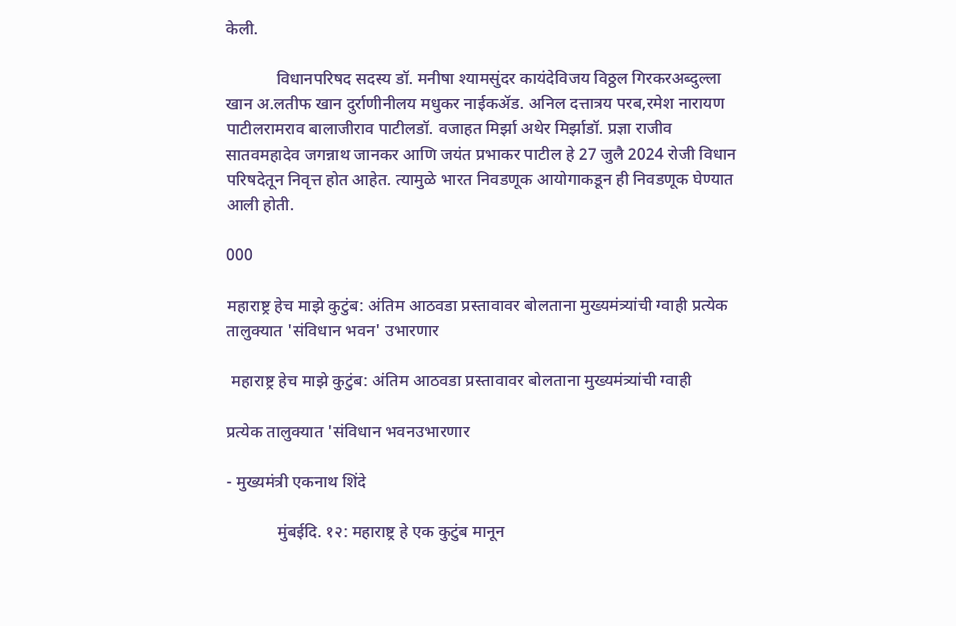केली.

            विधानपरिषद सदस्य डॉ. मनीषा श्यामसुंदर कायंदेविजय विठ्ठल गिरकरअब्दुल्ला खान अ.लतीफ खान दुर्राणीनीलय मधुकर नाईकॲड. अनिल दत्तात्रय परब,रमेश नारायण पाटीलरामराव बालाजीराव पाटीलडॉ. वजाहत मिर्झा अथेर मिर्झाडॉ. प्रज्ञा राजीव सातवमहादेव जगन्नाथ जानकर आणि जयंत प्रभाकर पाटील हे 27 जुलै 2024 रोजी विधान परिषदेतून निवृत्त होत आहेत. त्यामुळे भारत निवडणूक आयोगाकडून ही निवडणूक घेण्यात आली होती.

000

महाराष्ट्र हेच माझे कुटुंब: अंतिम आठवडा प्रस्तावावर बोलताना मुख्यमंत्र्यांची ग्वाही प्रत्येक तालुक्यात 'संविधान भवन' उभारणार

 महाराष्ट्र हेच माझे कुटुंब: अंतिम आठवडा प्रस्तावावर बोलताना मुख्यमंत्र्यांची ग्वाही

प्रत्येक तालुक्यात 'संविधान भवनउभारणार

- मुख्यमंत्री एकनाथ शिंदे

            मुंबईदि. १२: महाराष्ट्र हे एक कुटुंब मानून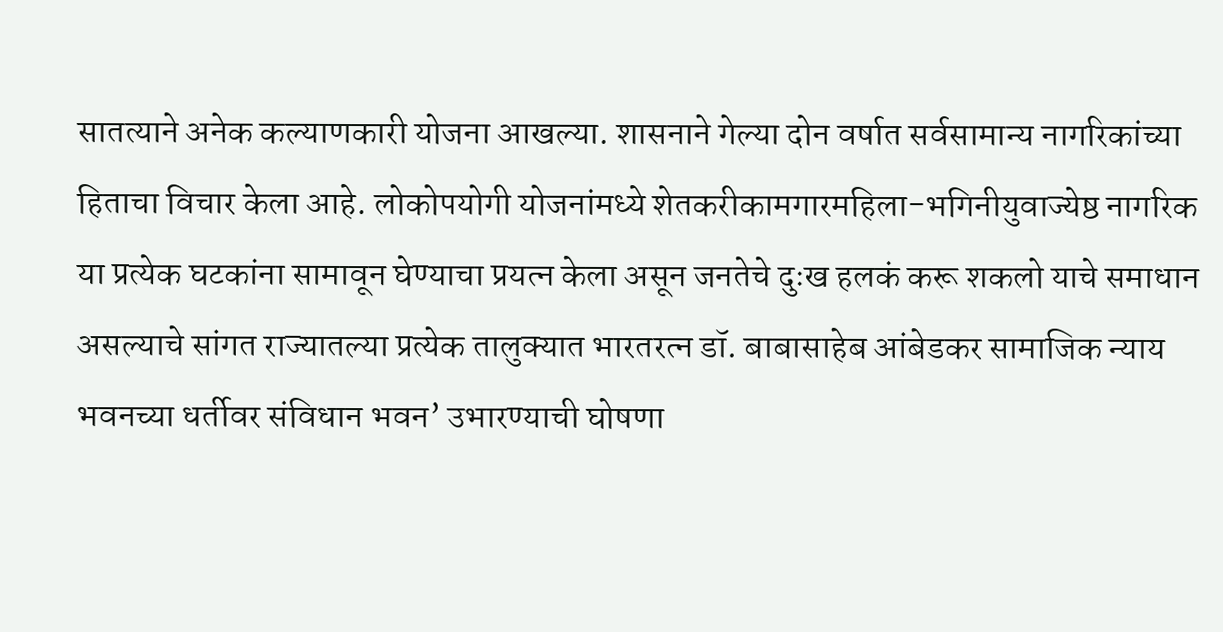सातत्याने अनेक कल्याणकारी योजना आखल्या. शासनाने गेल्या दोन वर्षात सर्वसामान्य नागरिकांच्या हिताचा विचार केला आहे. लोकोपयोगी योजनांमध्ये शेतकरीकामगारमहिला-भगिनीयुवाज्येष्ठ नागरिक या प्रत्येक घटकांना सामावून घेण्याचा प्रयत्न केला असून जनतेचे दुःख हलकं करू शकलो याचे समाधान असल्याचे सांगत राज्यातल्या प्रत्येक तालुक्यात भारतरत्न डॉ. बाबासाहेब आंबेडकर सामाजिक न्याय भवनच्या धर्तीवर संविधान भवन’ उभारण्याची घोषणा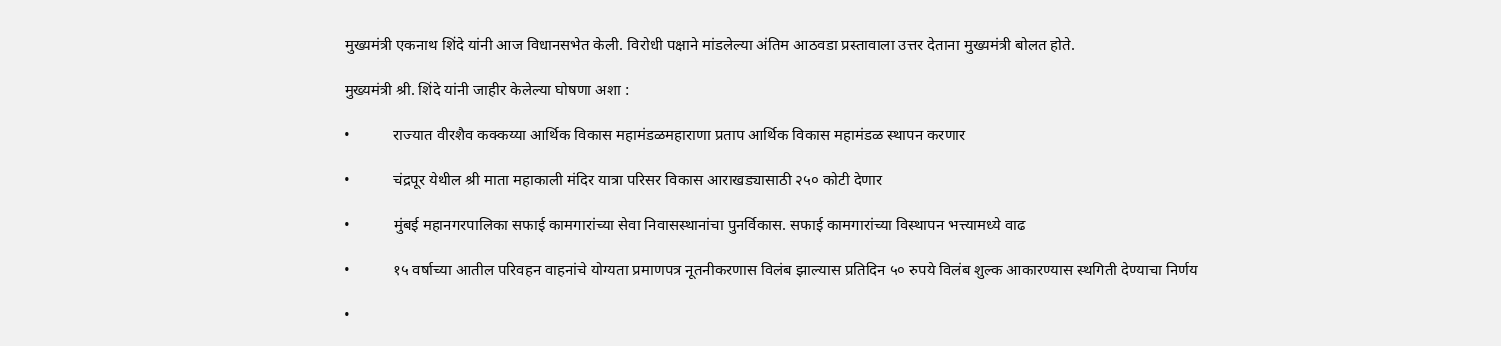मुख्यमंत्री एकनाथ शिंदे यांनी आज विधानसभेत केली. विरोधी पक्षाने मांडलेल्या अंतिम आठवडा प्रस्तावाला उत्तर देताना मुख्यमंत्री बोलत होते.

मुख्यमंत्री श्री. शिंदे यांनी जाहीर केलेल्या घोषणा अशा :

•           राज्यात वीरशैव कक्कय्या आर्थिक विकास महामंडळमहाराणा प्रताप आर्थिक विकास महामंडळ स्थापन करणार

•           चंद्रपूर येथील श्री माता महाकाली मंदिर यात्रा परिसर विकास आराखड्यासाठी २५० कोटी देणार

•           मुंबई महानगरपालिका सफाई कामगारांच्या सेवा निवासस्थानांचा पुनर्विकास. सफाई कामगारांच्या विस्थापन भत्त्यामध्ये वाढ

•           १५ वर्षाच्या आतील परिवहन वाहनांचे योग्यता प्रमाणपत्र नूतनीकरणास विलंब झाल्यास प्रतिदिन ५० रुपये विलंब शुल्क आकारण्यास स्थगिती देण्याचा निर्णय

•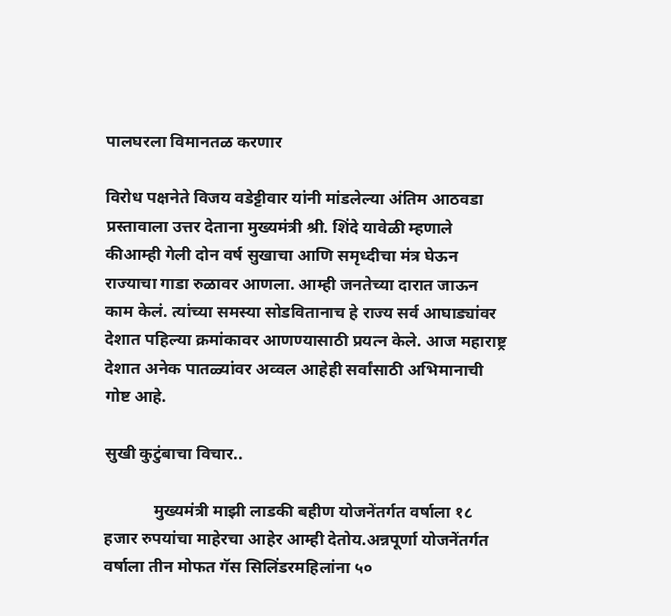पालघरला विमानतळ करणार

विरोध पक्षनेते विजय वडेट्टीवार यांनी मांडलेल्या अंतिम आठवडा प्रस्तावाला उत्तर देताना मुख्यमंत्री श्री. शिंदे यावेळी म्हणाले कीआम्ही गेली दोन वर्ष सुखाचा आणि समृध्दीचा मंत्र घेऊन राज्याचा गाडा रुळावर आणला. आम्ही जनतेच्या दारात जाऊन काम केलं. त्यांच्या समस्या सोडवितानाच हे राज्य सर्व आघाड्यांवर देशात पहिल्या क्रमांकावर आणण्यासाठी प्रयत्न केले. आज महाराष्ट्र देशात अनेक पातळ्यांवर अव्वल आहेही सर्वांसाठी अभिमानाची गोष्ट आहे.

सुखी कुटुंबाचा विचार..

            मुख्यमंत्री माझी लाडकी बहीण योजनेंतर्गत वर्षाला १८ हजार रुपयांचा माहेरचा आहेर आम्ही देतोय.अन्नपूर्णा योजनेंतर्गत वर्षाला तीन मोफत गॅस सिलिंडरमहिलांना ५०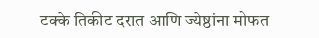टक्के तिकीट दरात आणि ज्येष्ठांना मोफत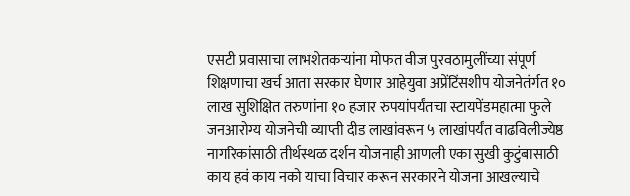एसटी प्रवासाचा लाभशेतकऱ्यांना मोफत वीज पुरवठामुलींच्या संपूर्ण शिक्षणाचा खर्च आता सरकार घेणार आहेयुवा अप्रेंटिंसशीप योजनेतंर्गत १० लाख सुशिक्षित तरुणांना १० हजार रुपयांपर्यंतचा स्टायपेंडमहात्मा फुले जनआरोग्य योजनेची व्याप्ती दीड लाखांवरून ५ लाखांपर्यंत वाढविलीज्येष्ठ नागरिकांसाठी तीर्थस्थळ दर्शन योजनाही आणली एका सुखी कुटुंबासाठी काय हवं काय नको याचा विचार करून सरकारने योजना आखल्याचे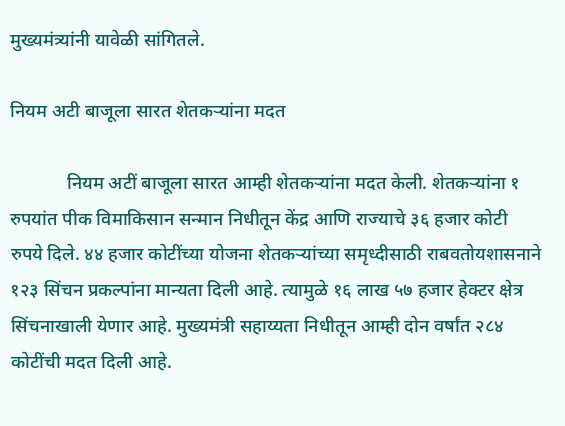मुख्यमंत्र्यांनी यावेळी सांगितले.

नियम अटी बाजूला सारत शेतकऱ्यांना मदत

            नियम अटीं बाजूला सारत आम्ही शेतकऱ्यांना मदत केली. शेतकऱ्यांना १ रुपयांत पीक विमाकिसान सन्मान निधीतून केंद्र आणि राज्याचे ३६ हजार कोटी रुपये दिले. ४४ हजार कोटींच्या योजना शेतकऱ्यांच्या समृध्दीसाठी राबवतोयशासनाने १२३ सिंचन प्रकल्पांना मान्यता दिली आहे. त्यामुळे १६ लाख ५७ हजार हेक्टर क्षेत्र सिंचनाखाली येणार आहे. मुख्यमंत्री सहाय्यता निधीतून आम्ही दोन वर्षांत २८४ कोटींची मदत दिली आहे.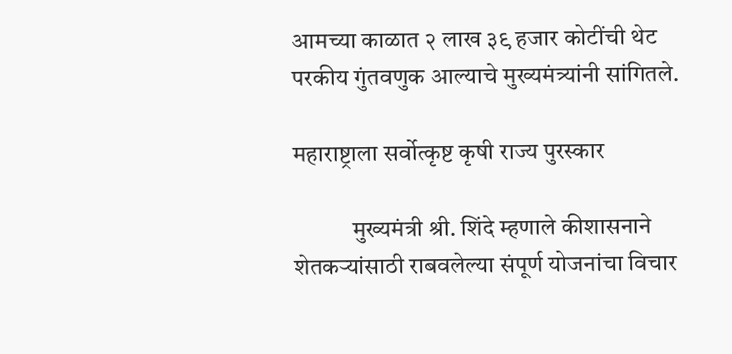आमच्या काळात २ लाख ३९ हजार कोटींची थेट परकीय गुंतवणुक आल्याचे मुख्यमंत्र्यांनी सांगितले.

महाराष्ट्राला सर्वोत्कृष्ट कृषी राज्य पुरस्कार

            मुख्यमंत्री श्री. शिंदे म्हणाले कीशासनाने शेतकऱ्यांसाठी राबवलेल्या संपूर्ण योजनांचा विचार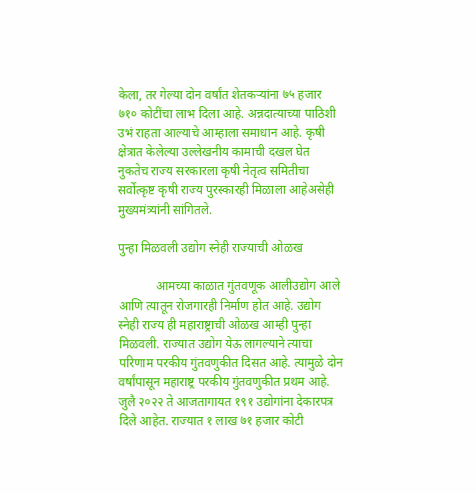केला, तर गेल्या दोन वर्षांत शेतकऱ्यांना ७५ हजार ७१० कोटींचा लाभ दिला आहे. अन्नदात्याच्या पाठिशी उभं राहता आल्याचे आम्हाला समाधान आहे. कृषी क्षेत्रात केलेल्या उल्लेखनीय कामाची दखल घेत नुकतेच राज्य सरकारला कृषी नेतृत्व समितीचा सर्वोत्कृष्ट कृषी राज्य पुरस्कारही मिळाला आहेअसेही मुख्यमंत्र्यांनी सांगितले.

पुन्हा मिळवली उद्योग स्नेही राज्याची ओळख

            आमच्या काळात गुंतवणूक आलीउद्योग आले आणि त्यातून रोजगारही निर्माण होत आहे. उद्योग स्नेही राज्य ही महाराष्ट्राची ओळख आम्ही पुन्हा मिळवली. राज्यात उद्योग येऊ लागल्याने त्याचा परिणाम परकीय गुंतवणुकीत दिसत आहे. त्यामुळे दोन वर्षांपासून महाराष्ट्र परकीय गुंतवणुकीत प्रथम आहे. जुलै २०२२ ते आजतागायत १९१ उद्योगांना देकारपत्र दिले आहेत. राज्यात १ लाख ७१ हजार कोटी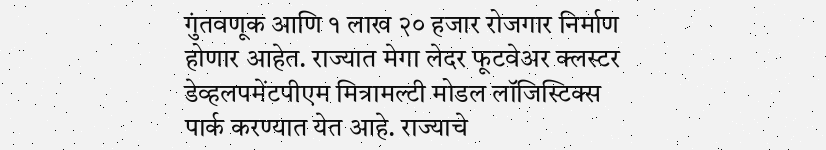गुंतवणूक आणि १ लाख २० हजार रोजगार निर्माण होणार आहेत. राज्यात मेगा लेदर फूटवेअर क्लस्टर डेव्हलपमेंटपीएम मित्रामल्टी मोडल लॉजिस्टिक्स पार्क करण्यात येत आहे. राज्याचे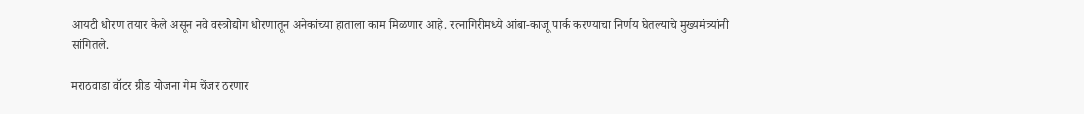आयटी धोरण तयार केले असून नवे वस्त्रोद्योग धोरणातून अनेकांच्या हाताला काम मिळणार आहे. रत्नागिरीमध्ये आंबा-काजू पार्क करण्याचा निर्णय घेतल्याचे मुख्यमंत्र्यांनी सांगितले.

मराठवाडा वॉटर ग्रीड योजना गेम चेंजर ठरणार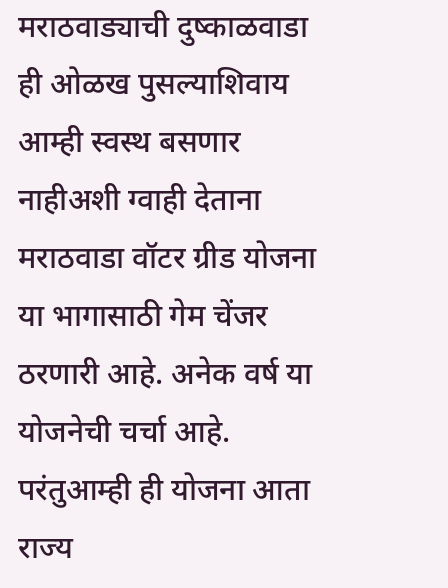मराठवाड्याची दुष्काळवाडा ही ओळख पुसल्याशिवाय आम्ही स्वस्थ बसणार नाहीअशी ग्वाही देताना मराठवाडा वॉटर ग्रीड योजना या भागासाठी गेम चेंजर ठरणारी आहे. अनेक वर्ष या योजनेची चर्चा आहे. परंतुआम्ही ही योजना आता राज्य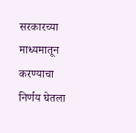सरकारच्या माध्यमातून करण्याचा निर्णय घेतला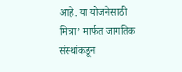आहे. या योजनेसाठी मित्रा’ मार्फत जागतिक संस्थांकडून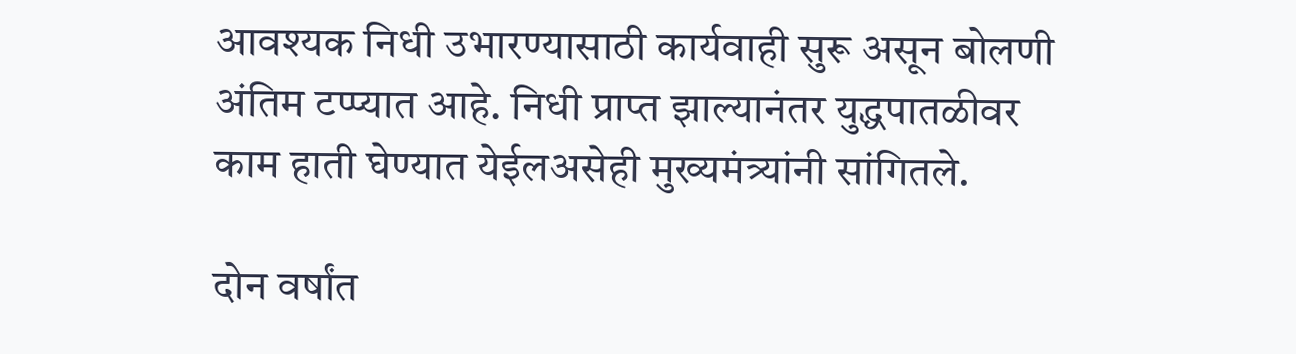आवश्यक निधी उभारण्यासाठी कार्यवाही सुरू असून बोलणी अंतिम टप्प्यात आहे. निधी प्राप्त झाल्यानंतर युद्धपातळीवर काम हाती घेण्यात येईलअसेही मुख्यमंत्र्यांनी सांगितले.

दोन वर्षांत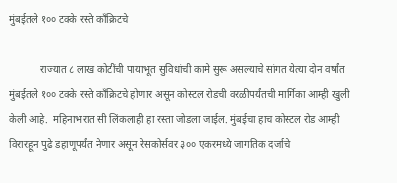मुंबईतले १०० टक्के रस्ते काँक्रिटचे

            राज्यात ८ लाख कोटींची पायाभूत सुविधांची कामे सुरू असल्याचे सांगत येत्या दोन वर्षांत मुंबईतले १०० टक्के रस्ते काँक्रिटचे होणार असून कोस्टल रोडची वरळीपर्यंतची मार्गिका आम्ही खुली केली आहे.  महिनाभरात सी लिंकलाही हा रस्ता जोडला जाईल. मुंबईचा हाच कोस्टल रोड आम्ही विरारहून पुढे डहाणूपर्यंत नेणार असून रेसकोर्सवर ३०० एकरमध्ये जागतिक दर्जाचे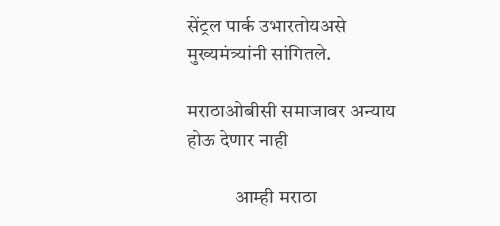सेंट्रल पार्क उभारतोयअसे मुख्यमंत्र्यांनी सांगितले.

मराठाओबीसी समाजावर अन्याय होऊ देणार नाही

            आम्ही मराठा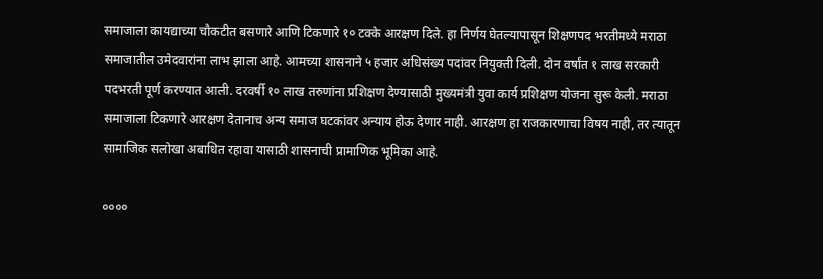समाजाला कायद्याच्या चौकटीत बसणारे आणि टिकणारे १० टक्के आरक्षण दिले. हा निर्णय घेतल्यापासून शिक्षणपद भरतीमध्ये मराठा समाजातील उमेदवारांना लाभ झाला आहे. आमच्या शासनाने ५ हजार अधिसंख्य पदांवर नियुक्ती दिली. दोन वर्षांत १ लाख सरकारी पदभरती पूर्ण करण्यात आली. दरवर्षी १० लाख तरुणांना प्रशिक्षण देण्यासाठी मुख्यमंत्री युवा कार्य प्रशिक्षण योजना सुरू केली. मराठा समाजाला टिकणारे आरक्षण देतानाच अन्य समाज घटकांवर अन्याय होऊ देणार नाही. आरक्षण हा राजकारणाचा विषय नाही, तर त्यातून सामाजिक सलोखा अबाधित रहावा यासाठी शासनाची प्रामाणिक भूमिका आहे.

००००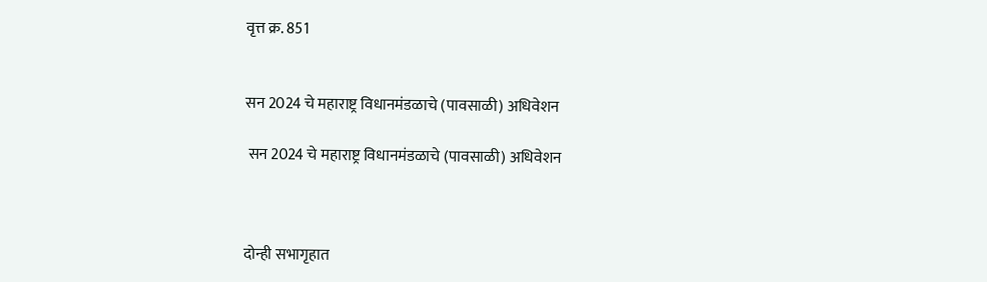वृत्त क्र. 851


सन 2024 चे महाराष्ट्र विधानमंडळाचे (पावसाळी) अधिवेशन

 सन 2024 चे महाराष्ट्र विधानमंडळाचे (पावसाळी) अधिवेशन



दोन्ही सभागृहात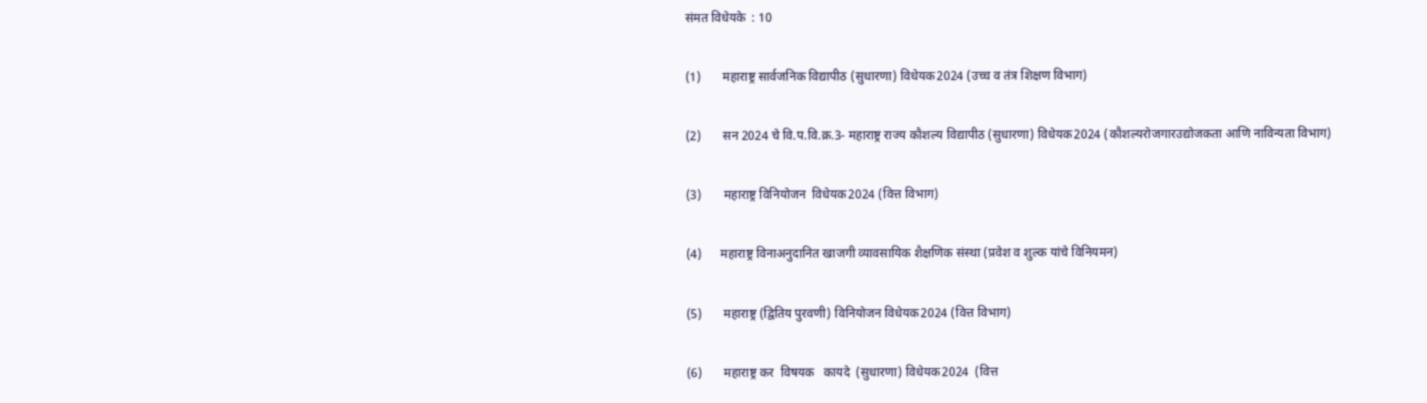संमत विधेयके  : 10

(1)       महाराष्ट्र सार्वजनिक विद्यापीठ (सुधारणा) विधेयक2024 (उच्च व तंत्र शिक्षण विभाग)

(2)       सन 2024 चे वि.प.वि.क्र.3- महाराष्ट्र राज्य कौशल्य विद्यापीठ (सुधारणा) विधेयक2024 (कौशल्यरोजगारउद्योजकता आणि नाविन्यता विभाग)

(3)       महाराष्ट्र विनियोजन  विधेयक2024 (वित्त विभाग)

(4)      महाराष्ट्र विनाअनुदानित खाजगी व्यावसायिक शैक्षणिक संस्था (प्रवेश व शुल्क यांचे विनियमन)

(5)       महाराष्ट्र (द्वितिय पुरवणी) विनियोजन विधेयक2024 (वित्त विभाग)

(6)       महाराष्ट्र कर  विषयक   कायदे  (सुधारणा) विधेयक2024  (वित्त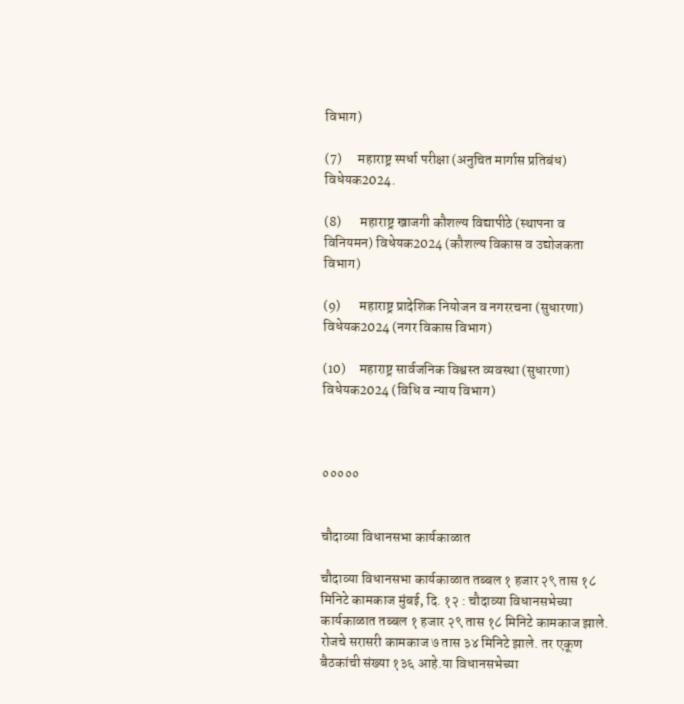विभाग)

(7)      महाराष्ट्र स्पर्धा परीक्षा (अनुचित मार्गास प्रतिबंध) विधेयक2024.

(8)       महाराष्ट्र खाजगी कौशल्य विद्यापीठे (स्थापना व विनियमन) विधेयक2024 (कौशल्य विकास व उद्योजकता विभाग)

(9)       महाराष्ट्र प्रादेशिक नियोजन व नगररचना (सुधारणा) विधेयक2024 (नगर विकास विभाग)

(10)     महाराष्ट्र सार्वजनिक विश्वस्त व्यवस्था (सुधारणा) विधेयक2024 (विधि व न्याय विभाग)



०००००


चौदाव्या विधानसभा कार्यकाळात

चौदाव्या विधानसभा कार्यकाळात तब्बल १ हजार २९ तास १८ मिनिटे कामकाज मुंबई, दि. १२ : चौदाव्या विधानसभेच्या कार्यकाळात तब्बल १ हजार २९ तास १८ मिनिटे कामकाज झाले. रोजचे सरासरी कामकाज ७ तास ३४ मिनिटे झाले. तर एकूण बैठकांची संख्या १३६ आहे.या विधानसभेच्या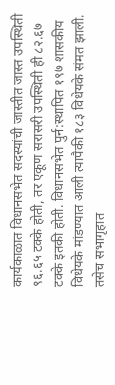कार्यकाळात विधानसभेत सदस्यांची जास्तीत जास्त उपस्थिती ९६.६५ टक्के होती, तर एकूण सरासरी उपस्थिती ही ८२.६७ टक्के इतकी होती. विधानसभेत पुर्न:स्थापित १९७ शासकीय विधेयके मांडण्यात आली त्यापैकी १८३ विधेयके संमत झाली. तसेच सभागृहात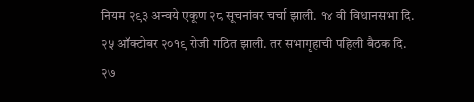नियम २९३ अन्वये एकूण २८ सूचनांवर चर्चा झाली. १४ वी विधानसभा दि. २५ ऑक्टोबर २०१९ रोजी गठित झाली. तर सभागृहाची पहिली बैठक दि. २७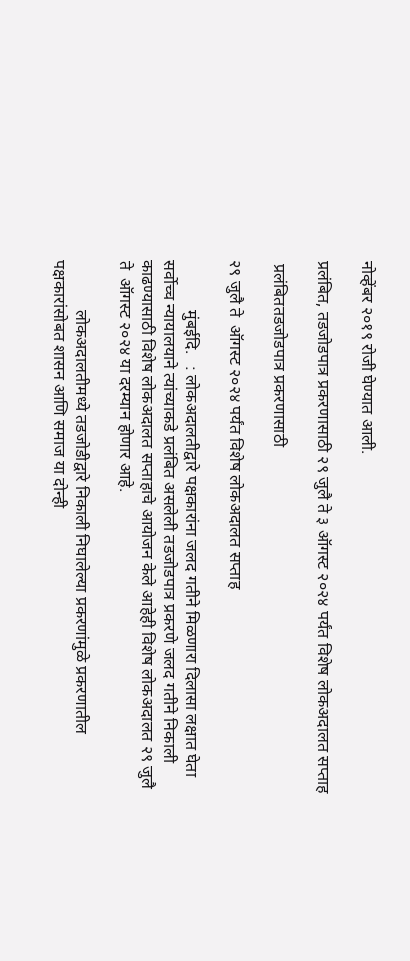नोव्हेंबर २०१९ रोजी घेण्यात आली.

प्रलंबित, तडजोडपात्र प्रकरणासाठी २९ जुलै ते ३ ऑगस्ट २०२४ पर्यंत विशेष लोकअदालत सप्ताह

 प्रलंबिततडजोडपात्र प्रकरणासाठी

२९ जुलै ते  ऑगस्ट २०२४ पर्यंत विशेष लोकअदालत सप्ताह

            मुंबईदि.   : लोकअदालतीद्वारे पक्षकारांना जलद गतीने मिळणारा दिलासा लक्षात घेता सर्वोच्च न्यायालयाने त्यांच्याकडे प्रलंबित असलेली तडजोडपात्र प्रकरणे जलद गतीने निकाली काढण्यासाठी विशेष लोकअदालत सप्ताहाचे आयोजन केले आहेही विशेष लोकअदालत २९ जुलै ते  ऑगस्ट २०२४ या दरम्यान होणार आहे.

            लोकअदालतीमध्ये तडजोडीद्वारे निकाली निघालेल्या प्रकरणांमुळे प्रकरणातील पक्षकारांसोबत शासन आणि समाज या दोन्ही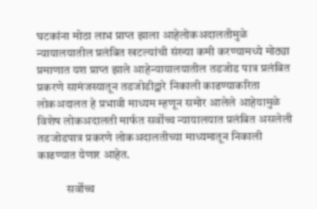घटकांना मोठा लाभ प्राप्त झाला आहेलोकअदालतीमुळे न्यायालयातील प्रलंबित खटल्यांची संख्या कमी करण्यामध्ये मोठ्या प्रमाणात यश प्राप्त झाले आहेन्यायालयातील तडजोड पात्र प्रलंबित प्रकरणे सामंजस्यातून तडजोडीद्वारे निकाली काढण्याकरिता लोकअदालत हे प्रभावी माध्यम म्हणून समोर आलेले आहेयामुळे विशेष लोकअदालती मार्फत सर्वोच्च न्यायालयात प्रलंबित असलेली तडजोडपात्र प्रकरणे लोकअदालतीच्या माध्यमातून निकाली काढण्यात येणार आहेत.

            सर्वोच्च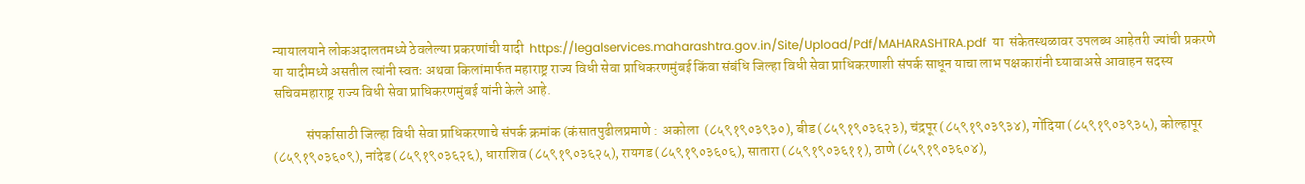न्यायालयाने लोकअदालतमध्ये ठेवलेल्या प्रकरणांची यादी  https://legalservices.maharashtra.gov.in/Site/Upload/Pdf/MAHARASHTRA.pdf  या  संकेतस्थळावर उपलब्ध आहेतरी ज्यांची प्रकरणे या यादीमध्ये असतील त्यांनी स्वतः अथवा किलांमार्फत महाराष्ट्र राज्य विधी सेवा प्राधिकरणमुंबई किंवा संबंधि जिल्हा विधी सेवा प्राधिकरणाशी संपर्क साधून याचा लाभ पक्षकारांनी घ्यावाअसे आवाहन सदस्य सचिवमहाराष्ट्र राज्य विधी सेवा प्राधिकरणमुंबई यांनी केले आहे.

            संपर्कासाठी जिल्हा विधी सेवा प्राधिकरणाचे संपर्क क्रमांक (कंसातपुढीलप्रमाणे :  अकोला  (८५९१९०३९३०), बीड (८५९१९०३६२३), चंद्रपूर (८५९१९०३९३४), गोंदिया (८५९१९०३९३५), कोल्हापूर (८५९१९०३६०९), नांदेड (८५९१९०३६२६), धाराशिव (८५९१९०३६२५), रायगड (८५९१९०३६०६), सातारा (८५९१९०३६११), ठाणे (८५९१९०३६०४),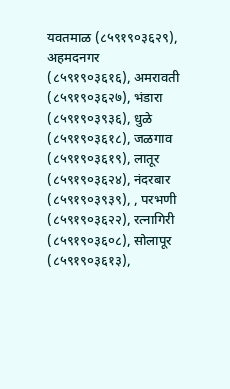यवतमाळ (८५९१९०३६२९), अहमदनगर (८५९१९०३६१६), अमरावती (८५९१९०३६२७), भंडारा (८५९१९०३९३६), धुळे (८५९१९०३६१८), जळगाव (८५९१९०३६१९), लातूर (८५९१९०३६२४), नंदरबार (८५९१९०३९३९), , परभणी (८५९१९०३६२२), रत्नागिरी (८५९१९०३६०८), सोलापूर (८५९१९०३६१३),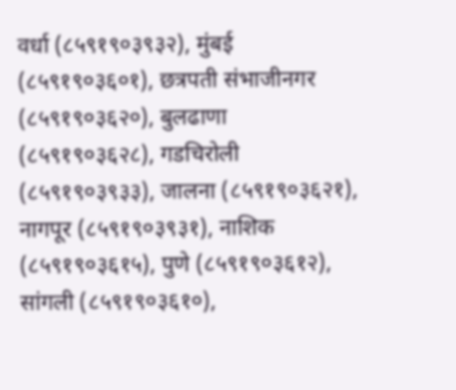वर्धा (८५९१९०३९३२), मुंबई (८५९१९०३६०१), छत्रपती संभाजीनगर (८५९१९०३६२०), बुलढाणा (८५९१९०३६२८), गडचिरोली  (८५९१९०३९३३), जालना (८५९१९०३६२१), नागपूर (८५९१९०३९३१), नाशिक (८५९१९०३६१५), पुणे (८५९१९०३६१२), सांगली (८५९१९०३६१०),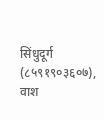सिंधुदूर्ग (८५९१९०३६०७), वाश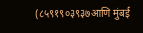(८५९१९०३९३७आणि मुंबई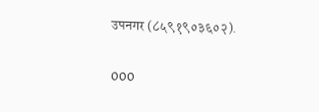उपनगर (८५९१९०३६०२).

000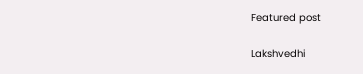Featured post

Lakshvedhi